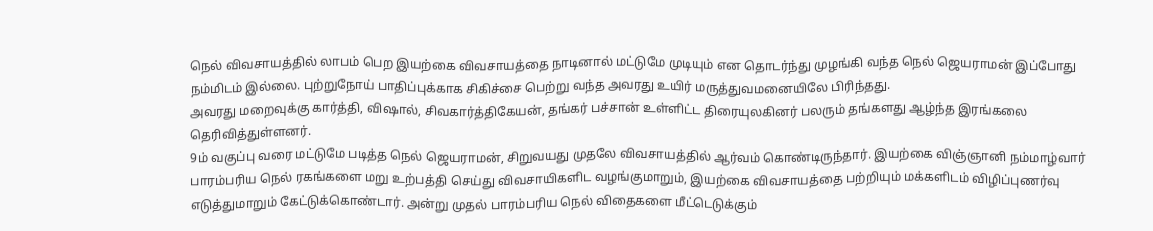நெல் விவசாயத்தில் லாபம் பெற இயற்கை விவசாயத்தை நாடினால் மட்டுமே முடியும் என தொடர்ந்து முழங்கி வந்த நெல் ஜெயராமன் இப்போது நம்மிடம் இல்லை. புற்றுநோய் பாதிப்புக்காக சிகிச்சை பெற்று வந்த அவரது உயிர் மருத்துவமனையிலே பிரிந்தது.
அவரது மறைவுக்கு கார்த்தி, விஷால், சிவகார்த்திகேயன், தங்கர் பச்சான் உள்ளிட்ட திரையுலகினர் பலரும் தங்களது ஆழ்ந்த இரங்கலை தெரிவித்துள்ளனர்.
9ம் வகுப்பு வரை மட்டுமே படித்த நெல் ஜெயராமன், சிறுவயது முதலே விவசாயத்தில் ஆர்வம் கொண்டிருந்தார். இயற்கை விஞ்ஞானி நம்மாழ்வார் பாரம்பரிய நெல் ரகங்களை மறு உற்பத்தி செய்து விவசாயிகளிட வழங்குமாறும், இயற்கை விவசாயத்தை பற்றியும் மக்களிடம் விழிப்புணர்வு எடுத்துமாறும் கேட்டுக்கொண்டார். அன்று முதல் பாரம்பரிய நெல் விதைகளை மீட்டெடுக்கும்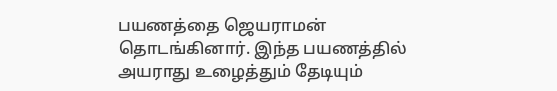பயணத்தை ஜெயராமன் தொடங்கினார். இந்த பயணத்தில் அயராது உழைத்தும் தேடியும்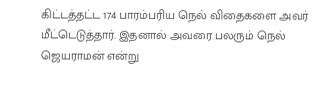கிட்டத்தட்ட 174 பாரம்பரிய நெல் விதைகளை அவர் மீட்டெடுத்தார். இதனால் அவரை பலரும் நெல் ஜெயராமன் என்று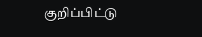குறிப்பிட்டு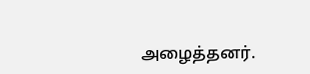அழைத்தனர்.